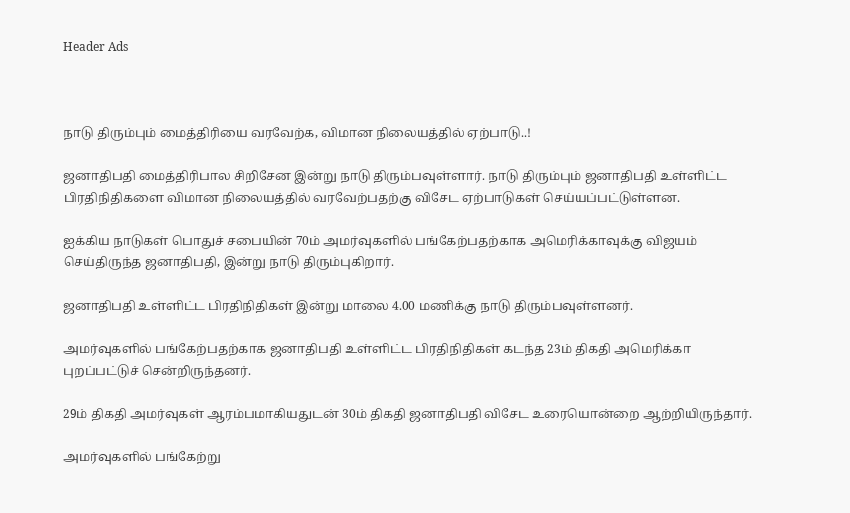Header Ads



நாடு திரும்பும் மைத்திரியை வரவேற்க, விமான நிலையத்தில் ஏற்பாடு..!

ஜனாதிபதி மைத்திரிபால சிறிசேன இன்று நாடு திரும்பவுள்ளார். நாடு திரும்பும் ஜனாதிபதி உள்ளிட்ட பிரதிநிதிகளை விமான நிலையத்தில் வரவேற்பதற்கு விசேட ஏற்பாடுகள் செய்யப்பட்டுள்ளன.

ஐக்கிய நாடுகள் பொதுச் சபையின் 70ம் அமர்வுகளில் பங்கேற்பதற்காக அமெரிக்காவுக்கு விஜயம் செய்திருந்த ஜனாதிபதி, இன்று நாடு திரும்புகிறார்.

ஜனாதிபதி உள்ளிட்ட பிரதிநிதிகள் இன்று மாலை 4.00 மணிக்கு நாடு திரும்பவுள்ளனர்.

அமர்வுகளில் பங்கேற்பதற்காக ஜனாதிபதி உள்ளிட்ட பிரதிநிதிகள் கடந்த 23ம் திகதி அமெரிக்கா புறப்பட்டுச் சென்றிருந்தனர்.

29ம் திகதி அமர்வுகள் ஆரம்பமாகியதுடன் 30ம் திகதி ஜனாதிபதி விசேட உரையொன்றை ஆற்றியிருந்தார்.

அமர்வுகளில் பங்கேற்று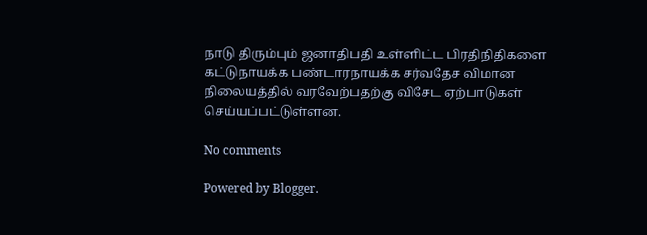நாடு திரும்பும் ஜனாதிபதி உள்ளிட்ட பிரதிநிதிகளை கட்டுநாயக்க பண்டாரநாயக்க சர்வதேச விமான நிலையத்தில் வரவேற்பதற்கு விசேட ஏற்பாடுகள் செய்யப்பட்டுள்ளன.

No comments

Powered by Blogger.